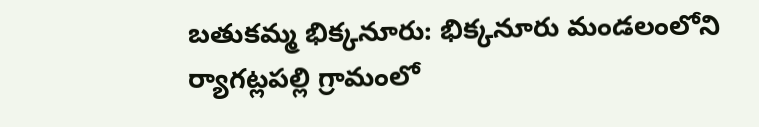బతుకమ్మ భిక్కనూరు: భిక్కనూరు మండలంలోని ర్యాగట్లపల్లి గ్రామంలో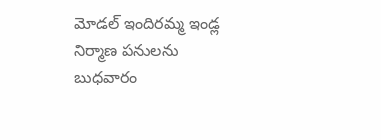మోడల్ ఇందిరమ్మ ఇండ్ల నిర్మాణ పనులను బుధవారం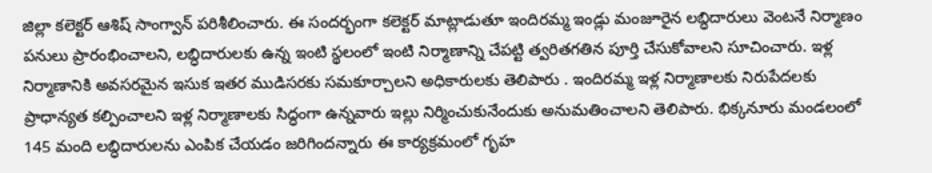జిల్లా కలెక్టర్ ఆశిష్ సాంగ్వాన్ పరిశీలించారు. ఈ సందర్భంగా కలెక్టర్ మాట్లాడుతూ ఇందిరమ్మ ఇండ్లు మంజూరైన లబ్ధిదారులు వెంటనే నిర్మాణం పనులు ప్రారంభించాలని, లబ్ధిదారులకు ఉన్న ఇంటి స్థలంలో ఇంటి నిర్మాణాన్ని చేపట్టి త్వరితగతిన పూర్తి చేసుకోవాలని సూచించారు. ఇళ్ల నిర్మాణానికి అవసరమైన ఇసుక ఇతర ముడిసరకు సమకూర్చాలని అధికారులకు తెలిపారు . ఇందిరమ్మ ఇళ్ల నిర్మాణాలకు నిరుపేదలకు ప్రాధాన్యత కల్పించాలని ఇళ్ల నిర్మాణాలకు సిద్ధంగా ఉన్నవారు ఇల్లు నిర్మించుకునేందుకు అనుమతించాలని తెలిపారు. భిక్కనూరు మండలంలో 145 మంది లబ్ధిదారులను ఎంపిక చేయడం జరిగిందన్నారు ఈ కార్యక్రమంలో గృహ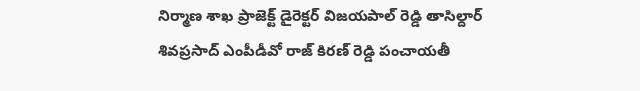నిర్మాణ శాఖ ప్రాజెక్ట్ డైరెక్టర్ విజయపాల్ రెడ్డి తాసిల్దార్ శివప్రసాద్ ఎంపీడీవో రాజ్ కిరణ్ రెడ్డి పంచాయతీ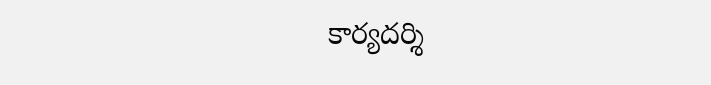కార్యదర్శి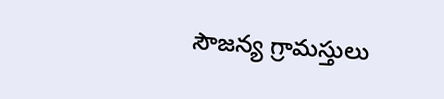సౌజన్య గ్రామస్తులు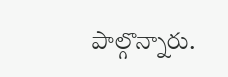పాల్గొన్నారు.